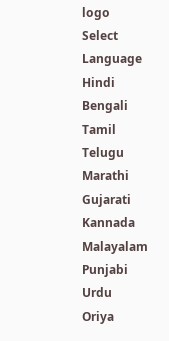logo
Select Language
Hindi
Bengali
Tamil
Telugu
Marathi
Gujarati
Kannada
Malayalam
Punjabi
Urdu
Oriya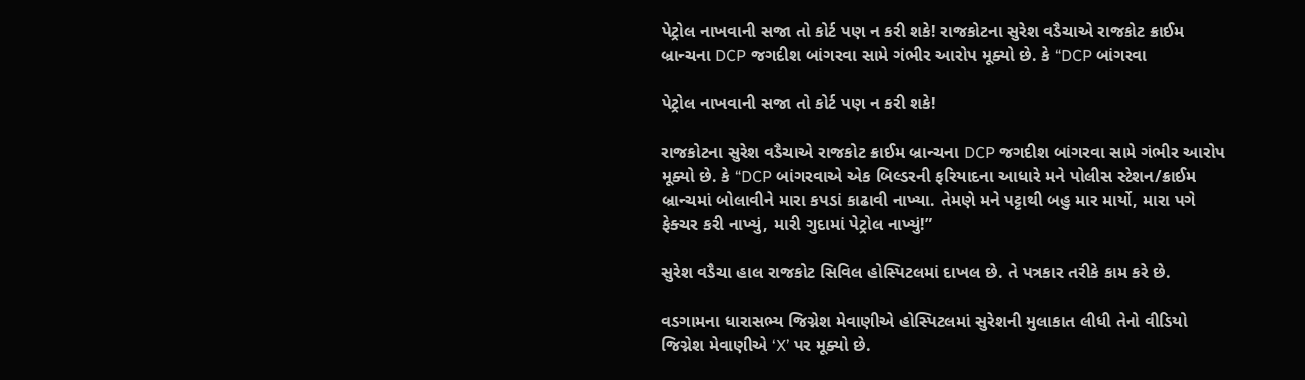પેટ્રોલ નાખવાની સજા તો કોર્ટ પણ ન કરી શકે! રાજકોટના સુરેશ વડૈચાએ રાજકોટ ક્રાઈમ બ્રાન્ચના DCP જગદીશ બાંગરવા સામે ગંભીર આરોપ મૂક્યો છે. કે “DCP બાંગરવા

પેટ્રોલ નાખવાની સજા તો કોર્ટ પણ ન કરી શકે!

રાજકોટના સુરેશ વડૈચાએ રાજકોટ ક્રાઈમ બ્રાન્ચના DCP જગદીશ બાંગરવા સામે ગંભીર આરોપ મૂક્યો છે. કે “DCP બાંગરવાએ એક બિલ્ડરની ફરિયાદના આધારે મને પોલીસ સ્ટેશન/ક્રાઈમ બ્રાન્ચમાં બોલાવીને મારા કપડાં કાઢાવી નાખ્યા. તેમણે મને પટ્ટાથી બહુ માર માર્યો, મારા પગે ફેક્ચર કરી નાખ્યું, મારી ગુદામાં પેટ્રોલ નાખ્યું!”

સુરેશ વડૈચા હાલ રાજકોટ સિવિલ હોસ્પિટલમાં દાખલ છે. તે પત્રકાર તરીકે કામ કરે છે.

વડગામના ધારાસભ્ય જિગ્નેશ મેવાણીએ હોસ્પિટલમાં સુરેશની મુલાકાત લીધી તેનો વીડિયો જિગ્નેશ મેવાણીએ ‘X’ પર મૂક્યો છે.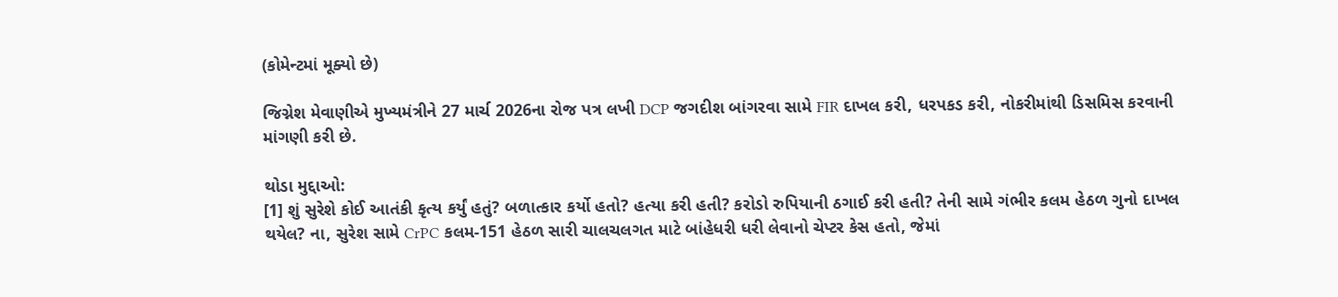(કોમેન્ટમાં મૂક્યો છે)

જિગ્નેશ મેવાણીએ મુખ્યમંત્રીને 27 માર્ચ 2026ના રોજ પત્ર લખી DCP જગદીશ બાંગરવા સામે FIR દાખલ કરી, ધરપકડ કરી, નોકરીમાંથી ડિસમિસ કરવાની માંગણી કરી છે.

થોડા મુદ્દાઓ:
[1] શું સુરેશે કોઈ આતંકી કૃત્ય કર્યું હતું? બળાત્કાર કર્યો હતો? હત્યા કરી હતી? કરોડો રુપિયાની ઠગાઈ કરી હતી? તેની સામે ગંભીર કલમ હેઠળ ગુનો દાખલ થયેલ? ના, સુરેશ સામે CrPC કલમ-151 હેઠળ સારી ચાલચલગત માટે બાંહેધરી ધરી લેવાનો ચેપ્ટર કેસ હતો, જેમાં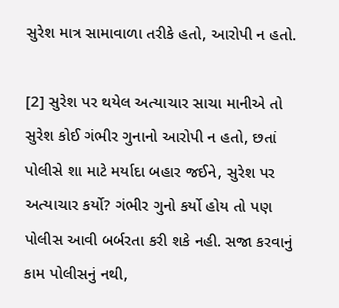સુરેશ માત્ર સામાવાળા તરીકે હતો, આરોપી ન હતો.

[2] સુરેશ પર થયેલ અત્યાચાર સાચા માનીએ તો સુરેશ કોઈ ગંભીર ગુનાનો આરોપી ન હતો, છતાં પોલીસે શા માટે મર્યાદા બહાર જઈને, સુરેશ પર અત્યાચાર કર્યો? ગંભીર ગુનો કર્યો હોય તો પણ પોલીસ આવી બર્બરતા કરી શકે નહી. સજા કરવાનું કામ પોલીસનું નથી,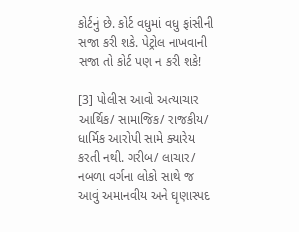કોર્ટનું છે. કોર્ટ વધુમાં વધુ ફાંસીની સજા કરી શકે. પેટ્રોલ નાખવાની સજા તો કોર્ટ પણ ન કરી શકે!

[3] પોલીસ આવો અત્યાચાર આર્થિક/ સામાજિક/ રાજકીય/ ધાર્મિક આરોપી સામે ક્યારેય કરતી નથી. ગરીબ/ લાચાર/ નબળા વર્ગના લોકો સાથે જ આવું અમાનવીય અને ઘૃણાસ્પદ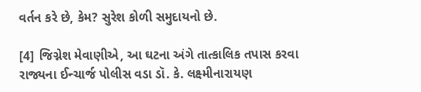વર્તન કરે છે, કેમ? સુરેશ કોળી સમુદાયનો છે.

[4] જિગ્નેશ મેવાણીએ, આ ઘટના અંગે તાત્કાલિક તપાસ કરવા રાજ્યના ઈન્ચાર્જ પોલીસ વડા ડૉ. કે. લક્ષ્મીનારાયણ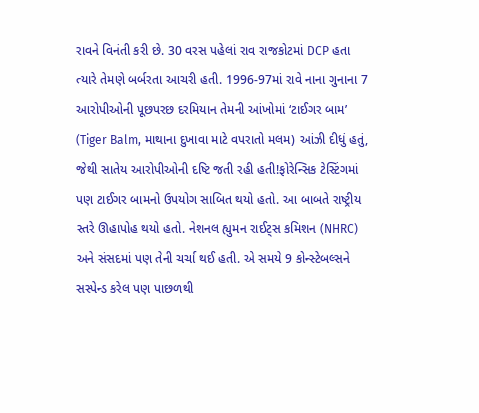રાવને વિનંતી કરી છે. 30 વરસ પહેલાં રાવ રાજકોટમાં DCP હતા ત્યારે તેમણે બર્બરતા આચરી હતી. 1996-97માં રાવે નાના ગુનાના 7 આરોપીઓની પૂછપરછ દરમિયાન તેમની આંખોમાં ‘ટાઈગર બામ’ (Tiger Balm, માથાના દુખાવા માટે વપરાતો મલમ) આંઝી દીધું હતું, જેથી સાતેય આરોપીઓની દષ્ટિ જતી રહી હતી!ફોરેન્સિક ટેસ્ટિંગમાં પણ ટાઈગર બામનો ઉપયોગ સાબિત થયો હતો. આ બાબતે રાષ્ટ્રીય સ્તરે ઊહાપોહ થયો હતો. નેશનલ હ્યુમન રાઈટ્સ કમિશન (NHRC) અને સંસદમાં પણ તેની ચર્ચા થઈ હતી. એ સમયે 9 કોન્સ્ટેબલ્સને સસ્પેન્ડ કરેલ પણ પાછળથી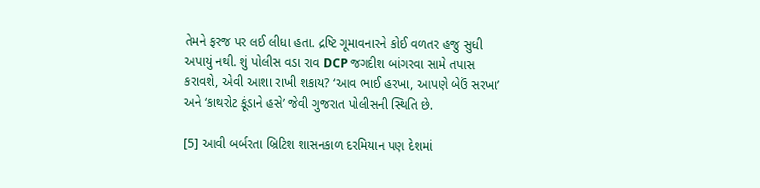તેમને ફરજ પર લઈ લીધા હતા. દ્રષ્ટિ ગૂમાવનારને કોઈ વળતર હજુ સુધી અપાયું નથી. શું પોલીસ વડા રાવ DCP જગદીશ બાંગરવા સામે તપાસ કરાવશે, એવી આશા રાખી શકાય? ‘આવ ભાઈ હરખા, આપણે બેઉં સરખા’ અને ‘કાથરોટ કૂંડાને હસે’ જેવી ગુજરાત પોલીસની સ્થિતિ છે.

[5] આવી બર્બરતા બ્રિટિશ શાસનકાળ દરમિયાન પણ દેશમાં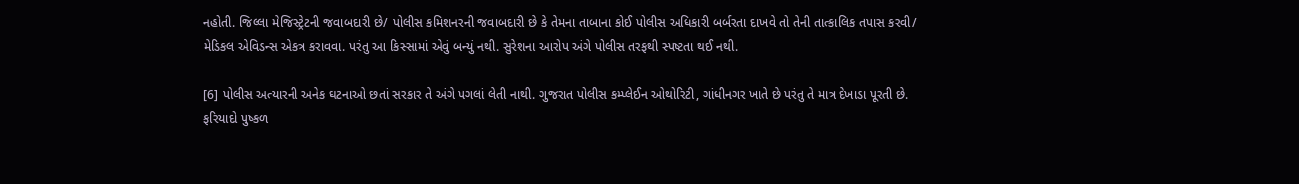નહોતી. જિલ્લા મેજિસ્ટ્રેટની જવાબદારી છે/ પોલીસ કમિશનરની જવાબદારી છે કે તેમના તાબાના કોઈ પોલીસ અધિકારી બર્બરતા દાખવે તો તેની તાત્કાલિક તપાસ કરવી/ મેડિકલ એવિડન્સ એકત્ર કરાવવા. પરંતુ આ કિસ્સામાં એવું બન્યું નથી. સુરેશના આરોપ અંગે પોલીસ તરફથી સ્પષ્ટતા થઈ નથી.

[6] પોલીસ અત્યારની અનેક ઘટનાઓ છતાં સરકાર તે અંગે પગલાં લેતી નાથી. ગુજરાત પોલીસ કમ્પ્લેઈન ઓથોરિટી, ગાંધીનગર ખાતે છે પરંતુ તે માત્ર દેખાડા પૂરતી છે. ફરિયાદો પુષ્કળ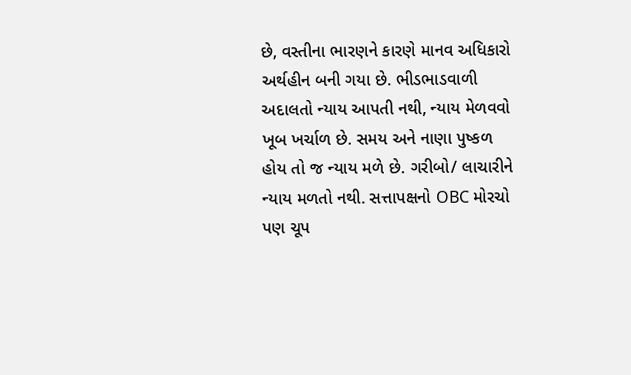છે, વસ્તીના ભારણને કારણે માનવ અધિકારો અર્થહીન બની ગયા છે. ભીડભાડવાળી અદાલતો ન્યાય આપતી નથી, ન્યાય મેળવવો ખૂબ ખર્ચાળ છે. સમય અને નાણા પુષ્કળ હોય તો જ ન્યાય મળે છે. ગરીબો/ લાચારીને ન્યાય મળતો નથી. સત્તાપક્ષનો OBC મોરચો પણ ચૂપ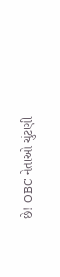છે! OBC નેતાઓ ચુંટણી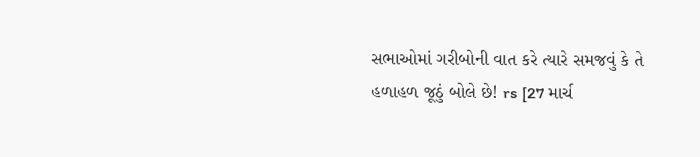સભાઓમાં ગરીબોની વાત કરે ત્યારે સમજવું કે તે હળાહળ જૂઠું બોલે છે! rs [27 માર્ચ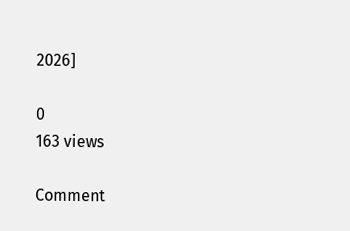2026]

0
163 views

Comment